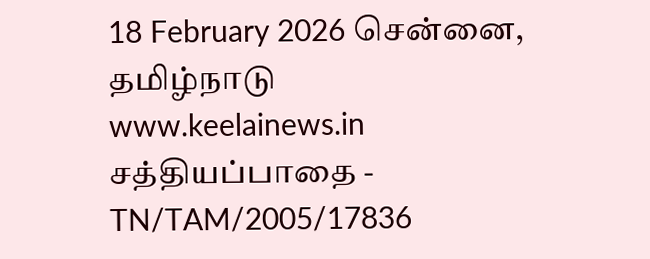18 February 2026 சென்னை, தமிழ்நாடு
www.keelainews.in
சத்தியப்பாதை - TN/TAM/2005/17836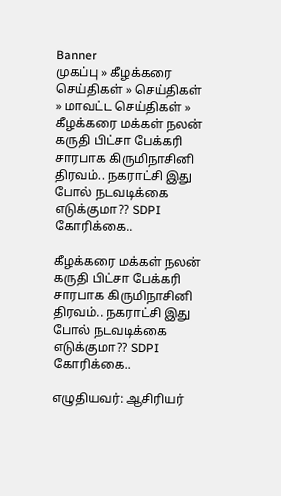Banner
முகப்பு » கீழக்கரை செய்திகள் » செய்திகள் » மாவட்ட செய்திகள் » கீழக்கரை மக்கள் நலன் கருதி பிட்சா பேக்கரி சாரபாக கிருமிநாசினி திரவம்.. நகராட்சி இது போல் நடவடிக்கை எடுக்குமா?? SDPI கோரிக்கை..

கீழக்கரை மக்கள் நலன் கருதி பிட்சா பேக்கரி சாரபாக கிருமிநாசினி திரவம்.. நகராட்சி இது போல் நடவடிக்கை எடுக்குமா?? SDPI கோரிக்கை..

எழுதியவர்: ஆசிரியர்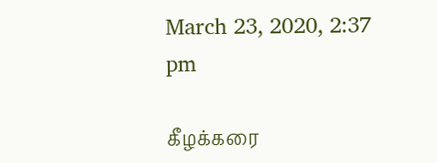March 23, 2020, 2:37 pm

கீழக்கரை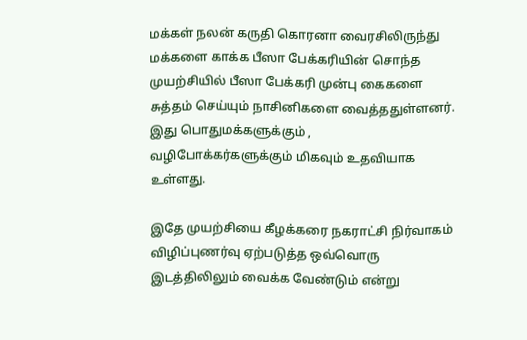மக்கள் நலன் கருதி கொரனா வைரசிலிருந்து மக்களை காக்க பீஸா பேக்கரியின் சொந்த முயற்சியில் பீஸா பேக்கரி முன்பு கைகளை சுத்தம் செய்யும் நாசினிகளை வைத்ததுள்ளனர். இது பொதுமக்களுக்கும் , வழிபோக்கர்களுக்கும் மிகவும் உதவியாக உள்ளது.

இதே முயற்சியை கீழக்கரை நகராட்சி நிர்வாகம் விழிப்புணர்வு ஏற்படுத்த ஒவ்வொரு இடத்திலிலும் வைக்க வேண்டும் என்று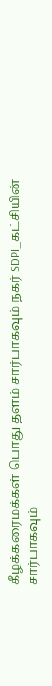கீழக்கரைமக்கள் பொது தளம் சார்பாகவும் நகர் SDPI_கட்சியின் சார்பாகவும்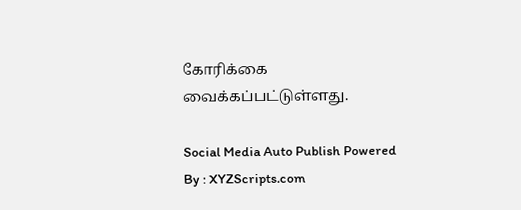கோரிக்கை வைக்கப்பட்டுள்ளது.

Social Media Auto Publish Powered By : XYZScripts.com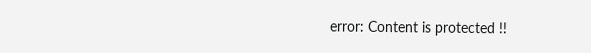error: Content is protected !!